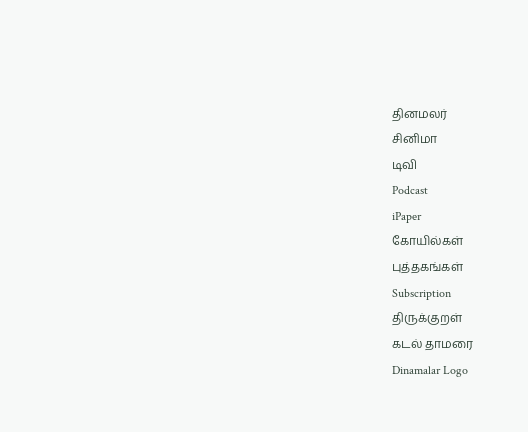தினமலர்
சினிமா
டிவி
Podcast
iPaper
கோயில்கள்
புத்தகங்கள்
Subscription
திருக்குறள்
கடல் தாமரை
Dinamalar Logo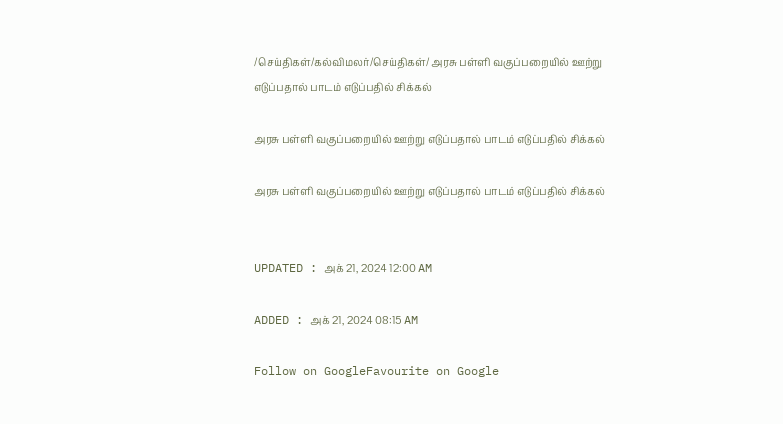/செய்திகள்/கல்விமலர்/செய்திகள்/ அரசு பள்ளி வகுப்பறையில் ஊற்று எடுப்பதால் பாடம் எடுப்பதில் சிக்கல்

அரசு பள்ளி வகுப்பறையில் ஊற்று எடுப்பதால் பாடம் எடுப்பதில் சிக்கல்

அரசு பள்ளி வகுப்பறையில் ஊற்று எடுப்பதால் பாடம் எடுப்பதில் சிக்கல்


UPDATED : அக் 21, 2024 12:00 AM

ADDED : அக் 21, 2024 08:15 AM

Follow on GoogleFavourite on Google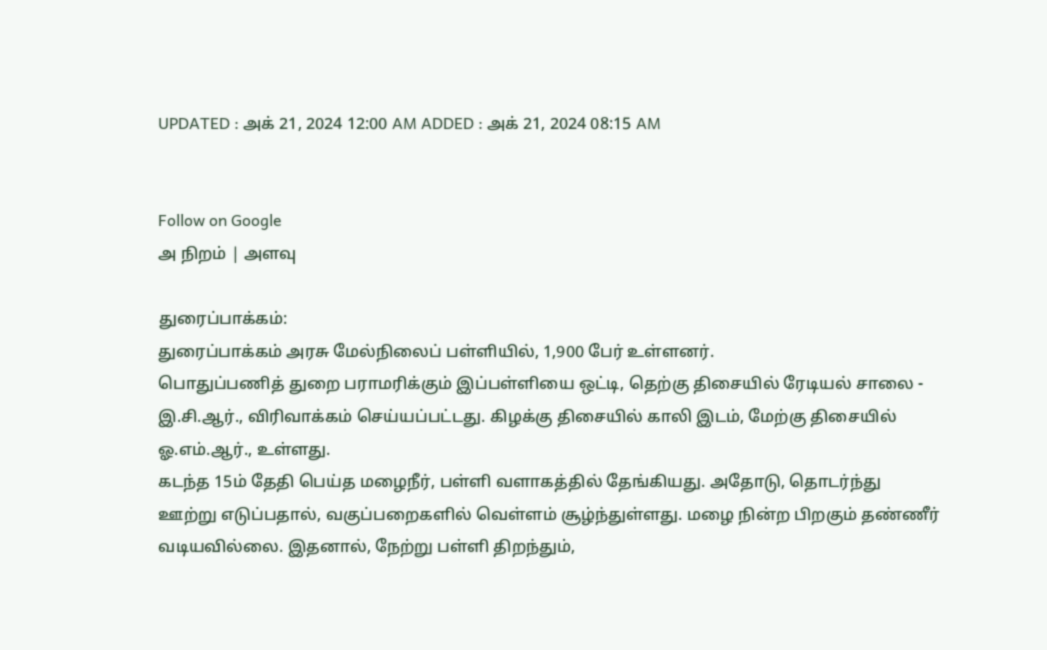UPDATED : அக் 21, 2024 12:00 AM ADDED : அக் 21, 2024 08:15 AM


Follow on Google
அ நிறம் | அளவு

துரைப்பாக்கம்:
துரைப்பாக்கம் அரசு மேல்நிலைப் பள்ளியில், 1,900 பேர் உள்ளனர்.
பொதுப்பணித் துறை பராமரிக்கும் இப்பள்ளியை ஒட்டி, தெற்கு திசையில் ரேடியல் சாலை - இ.சி.ஆர்., விரிவாக்கம் செய்யப்பட்டது. கிழக்கு திசையில் காலி இடம், மேற்கு திசையில் ஓ.எம்.ஆர்., உள்ளது.
கடந்த 15ம் தேதி பெய்த மழைநீர், பள்ளி வளாகத்தில் தேங்கியது. அதோடு, தொடர்ந்து ஊற்று எடுப்பதால், வகுப்பறைகளில் வெள்ளம் சூழ்ந்துள்ளது. மழை நின்ற பிறகும் தண்ணீர் வடியவில்லை. இதனால், நேற்று பள்ளி திறந்தும்,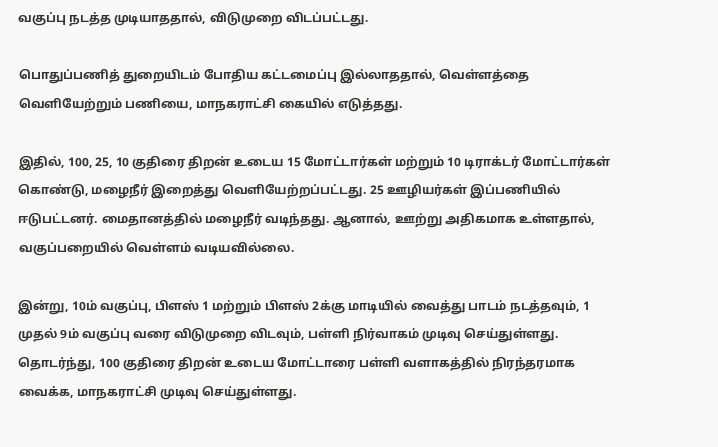வகுப்பு நடத்த முடியாததால், விடுமுறை விடப்பட்டது.

பொதுப்பணித் துறையிடம் போதிய கட்டமைப்பு இல்லாததால், வெள்ளத்தை வெளியேற்றும் பணியை, மாநகராட்சி கையில் எடுத்தது.

இதில், 100, 25, 10 குதிரை திறன் உடைய 15 மோட்டார்கள் மற்றும் 10 டிராக்டர் மோட்டார்கள் கொண்டு, மழைநீர் இறைத்து வெளியேற்றப்பட்டது. 25 ஊழியர்கள் இப்பணியில் ஈடுபட்டனர். மைதானத்தில் மழைநீர் வடிந்தது. ஆனால், ஊற்று அதிகமாக உள்ளதால், வகுப்பறையில் வெள்ளம் வடியவில்லை.

இன்று, 10ம் வகுப்பு, பிளஸ் 1 மற்றும் பிளஸ் 2க்கு மாடியில் வைத்து பாடம் நடத்தவும், 1 முதல் 9ம் வகுப்பு வரை விடுமுறை விடவும், பள்ளி நிர்வாகம் முடிவு செய்துள்ளது. தொடர்ந்து, 100 குதிரை திறன் உடைய மோட்டாரை பள்ளி வளாகத்தில் நிரந்தரமாக வைக்க, மாநகராட்சி முடிவு செய்துள்ளது.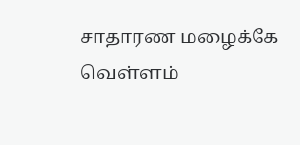சாதாரண மழைக்கே வெள்ளம்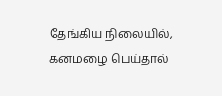தேங்கிய நிலையில், கனமழை பெய்தால்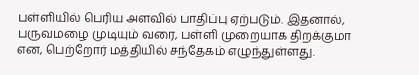பள்ளியில் பெரிய அளவில் பாதிப்பு ஏற்படும். இதனால், பருவமழை முடியும் வரை, பள்ளி முறையாக திறக்குமா என, பெற்றோர் மத்தியில் சந்தேகம் எழுந்துள்ளது.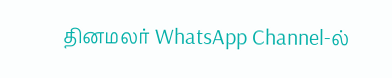தினமலர் WhatsApp Channel-ல்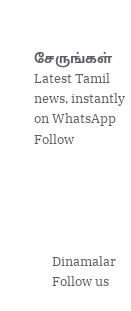சேருங்கள்
Latest Tamil news, instantly on WhatsApp
Follow





      Dinamalar
      Follow us